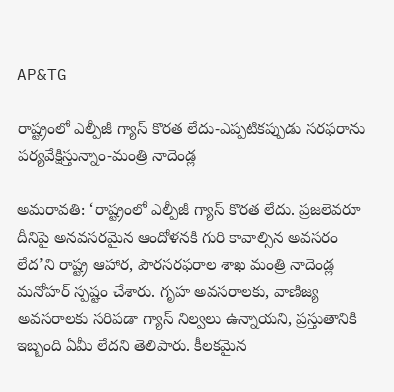AP&TG

రాష్ట్రంలో ఎల్పీజీ గ్యాస్ కొరత లేదు-ఎప్పటికప్పుడు సరఫరాను పర్యవేక్షిస్తున్నాం-మంత్రి నాదెండ్ల

అమరావతి: ‘రాష్ట్రంలో ఎల్పీజీ గ్యాస్ కొరత లేదు. ప్రజలెవరూ దీనిపై అనవసరమైన ఆందోళనకి గురి కావాల్సిన అవసరం లేద’ని రాష్ట్ర ఆహార, పౌరసరఫరాల శాఖ మంత్రి నాదెండ్ల మనోహర్ స్పష్టం చేశారు. గృహ అవసరాలకు, వాణిజ్య అవసరాలకు సరిపడా గ్యాస్ నిల్వలు ఉన్నాయని, ప్రస్తుతానికి ఇబ్బంది ఏమీ లేదని తెలిపారు. కీలకమైన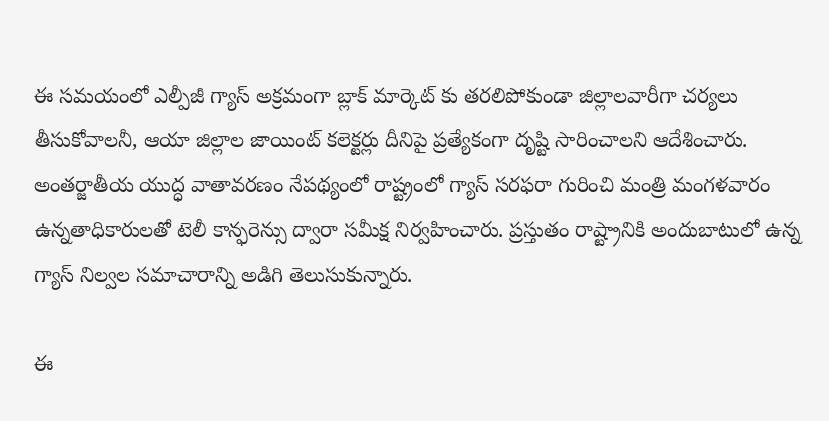ఈ సమయంలో ఎల్పీజీ గ్యాస్ అక్రమంగా బ్లాక్ మార్కెట్ కు తరలిపోకుండా జిల్లాలవారీగా చర్యలు తీసుకోవాలనీ, ఆయా జిల్లాల జాయింట్ కలెక్టర్లు దీనిపై ప్రత్యేకంగా దృష్టి సారించాలని ఆదేశించారు. అంతర్జాతీయ యుద్ధ వాతావరణం నేపథ్యంలో రాష్ట్రంలో గ్యాస్ సరఫరా గురించి మంత్రి మంగళవారం ఉన్నతాధికారులతో టెలీ కాన్ఫరెన్సు ద్వారా సమీక్ష నిర్వహించారు. ప్రస్తుతం రాష్ట్రానికి అందుబాటులో ఉన్న గ్యాస్ నిల్వల సమాచారాన్ని అడిగి తెలుసుకున్నారు.

ఈ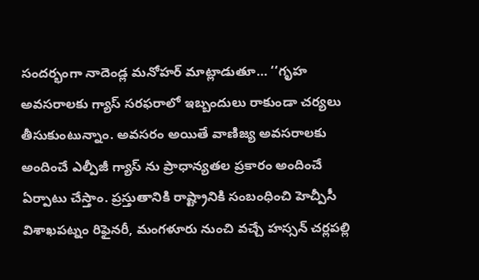సందర్భంగా నాదెండ్ల మనోహర్ మాట్లాడుతూ… ‘‘గృహ అవసరాలకు గ్యాస్ సరఫరాలో ఇబ్బందులు రాకుండా చర్యలు తీసుకుంటున్నాం. అవసరం అయితే వాణిజ్య అవసరాలకు అందించే ఎల్పీజీ గ్యాస్ ను ప్రాధాన్యతల ప్రకారం అందించే ఏర్పాటు చేస్తాం. ప్రస్తుతానికి రాష్ట్రానికి సంబంధించి హెచ్పీసీ విశాఖపట్నం రిఫైనరీ, మంగళూరు నుంచి వచ్చే హస్సన్ చర్లపల్లి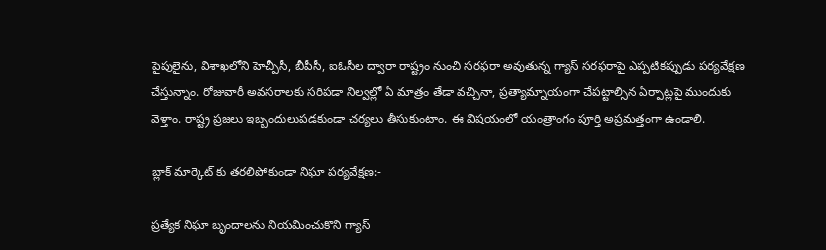పైపులైను, విశాఖలోని హెచ్పీసీ, బీపీసీ, ఐఓసీల ద్వారా రాష్ట్రం నుంచి సరఫరా అవుతున్న గ్యాస్ సరఫరాపై ఎప్పటికప్పుడు పర్యవేక్షణ చేస్తున్నాం. రోజువారీ అవసరాలకు సరిపడా నిల్వల్లో ఏ మాత్రం తేడా వచ్చినా, ప్రత్యామ్నాయంగా చేపట్టాల్సిన ఏర్పాట్లపై ముందుకు వెళ్తాం. రాష్ట్ర ప్రజలు ఇబ్బందులుపడకుండా చర్యలు తీసుకుంటాం. ఈ విషయంలో యంత్రాంగం పూర్తి అప్రమత్తంగా ఉండాలి.

బ్లాక్ మార్కెట్ కు తరలిపోకుండా నిఘా పర్యవేక్షణ:-

ప్రత్యేక నిఘా బృందాలను నియమించుకొని గ్యాస్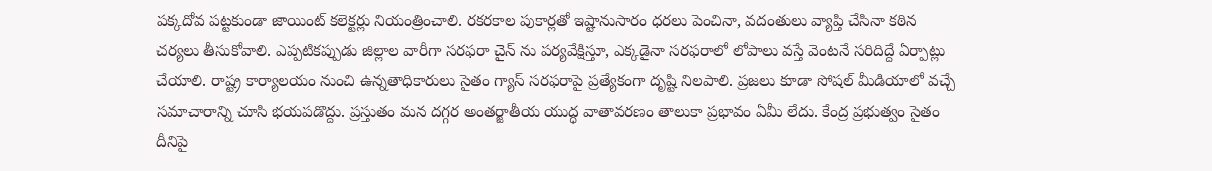పక్కదోవ పట్టకుండా జాయింట్ కలెక్టర్లు నియంత్రించాలి. రకరకాల పుకార్లతో ఇష్టానుసారం ధరలు పెంచినా, వదంతులు వ్యాప్తి చేసినా కఠిన చర్యలు తీసుకోవాలి. ఎప్పటికప్పుడు జిల్లాల వారీగా సరఫరా చైన్ ను పర్యవేక్షిస్తూ, ఎక్కడైనా సరఫరాలో లోపాలు వస్తే వెంటనే సరిదిద్దే ఏర్పాట్లు చేయాలి. రాష్ట్ర కార్యాలయం నుంచి ఉన్నతాధికారులు సైతం గ్యాస్ సరఫరాపై ప్రత్యేకంగా దృష్టి నిలపాలి. ప్రజలు కూడా సోషల్ మీడియాలో వచ్చే సమాచారాన్ని చూసి భయపడొద్దు. ప్రస్తుతం మన దగ్గర అంతర్జాతీయ యుద్ధ వాతావరణం తాలుకా ప్రభావం ఏమీ లేదు. కేంద్ర ప్రభుత్వం సైతం దీనిపై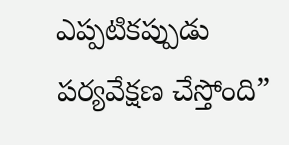ఎప్పటికప్పుడు పర్యవేక్షణ చేస్తోంది”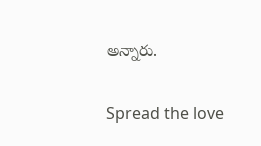అన్నారు.

Spread the love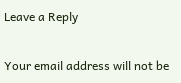Leave a Reply

Your email address will not be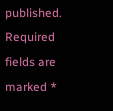published. Required fields are marked *